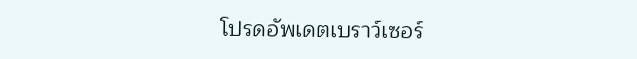โปรดอัพเดตเบราว์เซอร์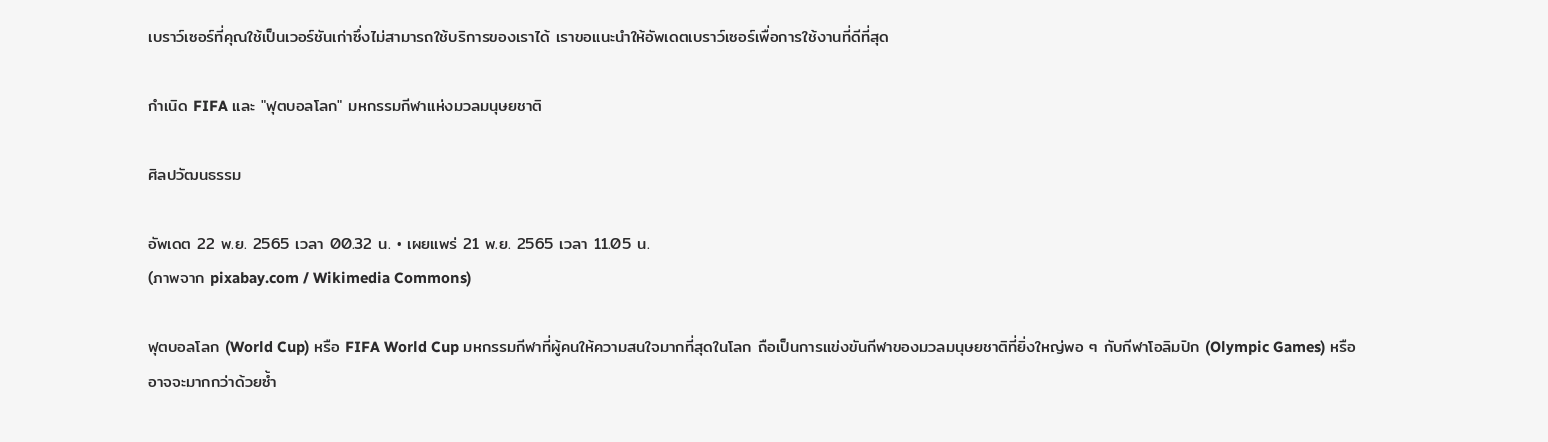เบราว์เซอร์ที่คุณใช้เป็นเวอร์ชันเก่าซึ่งไม่สามารถใช้บริการของเราได้ เราขอแนะนำให้อัพเดตเบราว์เซอร์เพื่อการใช้งานที่ดีที่สุด

กำเนิด FIFA และ "ฟุตบอลโลก" มหกรรมกีฬาแห่งมวลมนุษยชาติ

ศิลปวัฒนธรรม

อัพเดต 22 พ.ย. 2565 เวลา 00.32 น. • เผยแพร่ 21 พ.ย. 2565 เวลา 11.05 น.
(ภาพจาก pixabay.com / Wikimedia Commons)

ฟุตบอลโลก (World Cup) หรือ FIFA World Cup มหกรรมกีฬาที่ผู้คนให้ความสนใจมากที่สุดในโลก ถือเป็นการแข่งขันกีฬาของมวลมนุษยชาติที่ยิ่งใหญ่พอ ๆ กับกีฬาโอลิมปิก (Olympic Games) หรืออาจจะมากกว่าด้วยซ้ำ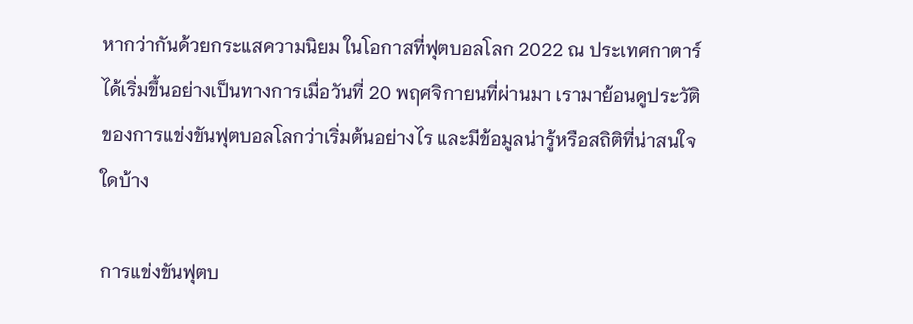หากว่ากันด้วยกระแสความนิยม ในโอกาสที่ฟุตบอลโลก 2022 ณ ประเทศกาตาร์ได้เริ่มขึ้นอย่างเป็นทางการเมื่อวันที่ 20 พฤศจิกายนที่ผ่านมา เรามาย้อนดูประวัติของการแข่งขันฟุตบอลโลกว่าเริ่มต้นอย่างไร และมีข้อมูลน่ารู้หรือสถิติที่น่าสนใจใดบ้าง

การแข่งขันฟุตบ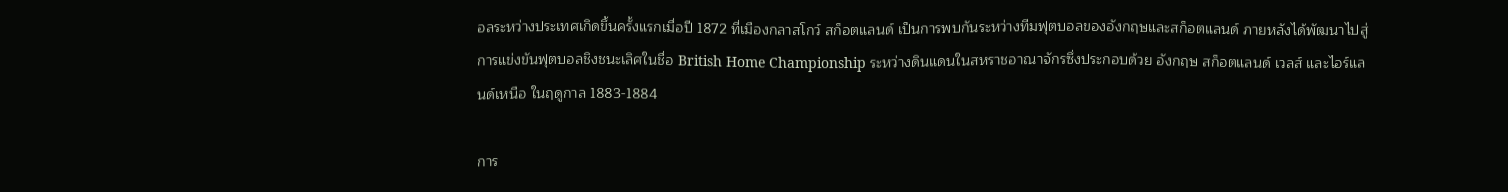อลระหว่างประเทศเกิดขึ้นครั้งแรกเมื่อปี 1872 ที่เมืองกลาสโกว์ สก็อตแลนด์ เป็นการพบกันระหว่างทีมฟุตบอลของอังกฤษและสก็อตแลนด์ ภายหลังได้พัฒนาไปสู่การแข่งขันฟุตบอลชิงชนะเลิศในชื่อ British Home Championship ระหว่างดินแดนในสหราชอาณาจักรซึ่งประกอบด้วย อังกฤษ สก็อตแลนด์ เวลส์ และไอร์แลนด์เหนือ ในฤดูกาล 1883-1884

การ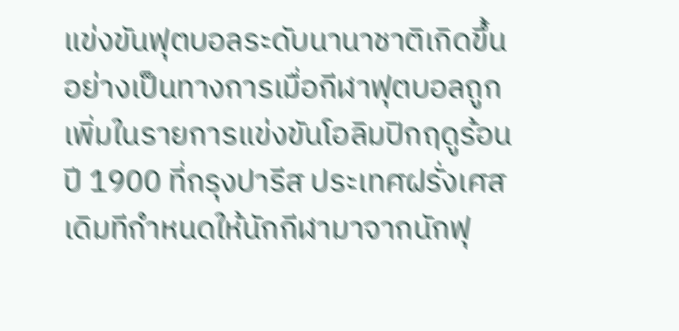แข่งขันฟุตบอลระดับนานาชาติเกิดขึ้นอย่างเป็นทางการเมื่อกีฬาฟุตบอลถูกเพิ่มในรายการแข่งขันโอลิมปิกฤดูร้อนปี 1900 ที่กรุงปารีส ประเทศฝรั่งเศส เดิมทีกำหนดให้นักกีฬามาจากนักฟุ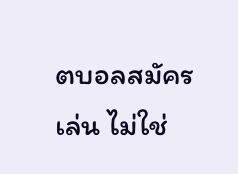ตบอลสมัครเล่น ไม่ใช่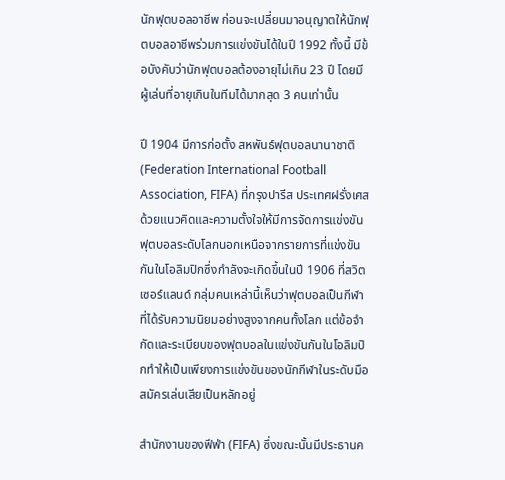นักฟุตบอลอาชีพ ก่อนจะเปลี่ยนมาอนุญาตให้นักฟุตบอลอาชีพร่วมการแข่งขันได้ในปี 1992 ทั้งนี้ มีข้อบังคับว่านักฟุตบอลต้องอายุไม่เกิน 23 ปี โดยมีผู้เล่นที่อายุเกินในทีมได้มากสุด 3 คนเท่านั้น

ปี 1904 มีการก่อตั้ง สหพันธ์ฟุตบอลนานาชาติ (Federation International Football Association, FIFA) ที่กรุงปารีส ประเทศฝรั่งเศส ด้วยแนวคิดและความตั้งใจให้มีการจัดการแข่งขันฟุตบอลระดับโลกนอกเหนือจากรายการที่แข่งขันกันในโอลิมปิกซึ่งกำลังจะเกิดขึ้นในปี 1906 ที่สวิตเซอร์แลนด์ กลุ่มคนเหล่านี้เห็นว่าฟุตบอลเป็นกีฬาที่ได้รับความนิยมอย่างสูงจากคนทั้งโลก แต่ข้อจำกัดและระเบียบของฟุตบอลในแข่งขันกันในโอลิมปิกทำให้เป็นเพียงการแข่งขันของนักกีฬาในระดับมือสมัครเล่นเสียเป็นหลักอยู่

สำนักงานของฟีฟ่า (FIFA) ซึ่งขณะนั้นมีประธานค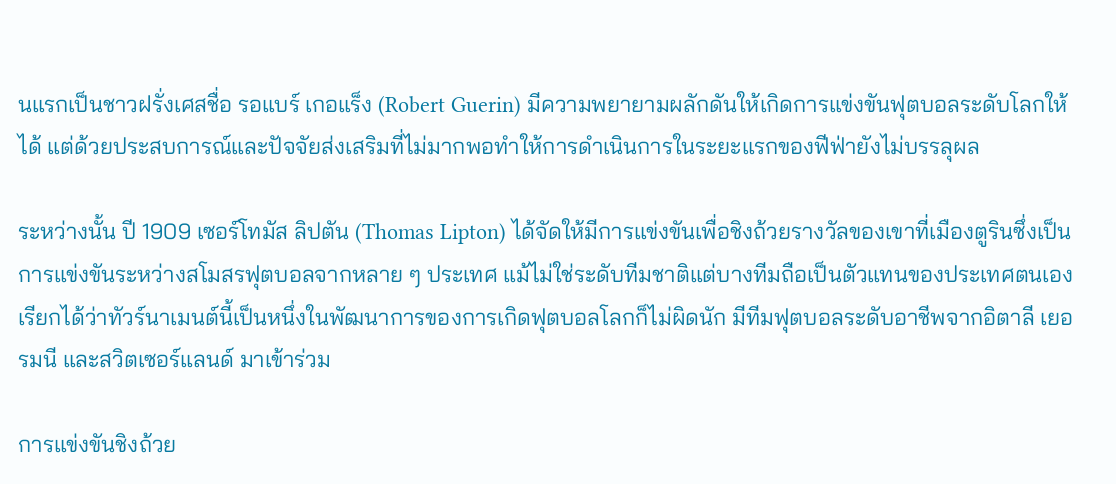นแรกเป็นชาวฝรั่งเศสชื่อ รอแบร์ เกอแร็ง (Robert Guerin) มีความพยายามผลักดันให้เกิดการแข่งขันฟุตบอลระดับโลกให้ได้ แต่ด้วยประสบการณ์และปัจจัยส่งเสริมที่ไม่มากพอทำให้การดำเนินการในระยะแรกของฟีฟ่ายังไม่บรรลุผล

ระหว่างนั้น ปี 1909 เซอร์โทมัส ลิปตัน (Thomas Lipton) ได้จัดให้มีการแข่งขันเพื่อชิงถ้วยรางวัลของเขาที่เมืองตูรินซึ่งเป็นการแข่งขันระหว่างสโมสรฟุตบอลจากหลาย ๆ ประเทศ แม้ไม่ใช่ระดับทีมชาติแต่บางทีมถือเป็นตัวแทนของประเทศตนเอง เรียกได้ว่าทัวร์นาเมนต์นี้เป็นหนึ่งในพัฒนาการของการเกิดฟุตบอลโลกก็ไม่ผิดนัก มีทีมฟุตบอลระดับอาชีพจากอิตาลี เยอรมนี และสวิตเซอร์แลนด์ มาเข้าร่วม

การแข่งขันชิงถ้วย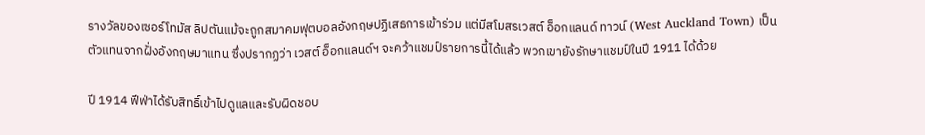รางวัลของเซอร์โทมัส ลิปตันแม้จะถูกสมาคมฟุตบอลอังกฤษปฏิเสธการเข้าร่วม แต่มีสโมสรเวสต์ อ็อกแลนด์ ทาวน์ (West Auckland Town) เป็นตัวแทนจากฝั่งอังกฤษมาแทน ซึ่งปรากฏว่า เวสต์ อ็อกแลนด์ฯ จะคว้าแชมป์รายการนี้ได้แล้ว พวกเขายังรักษาแชมป์ในปี 1911 ได้ด้วย

ปี 1914 ฟีฟ่าได้รับสิทธิ์เข้าไปดูแลและรับผิดชอบ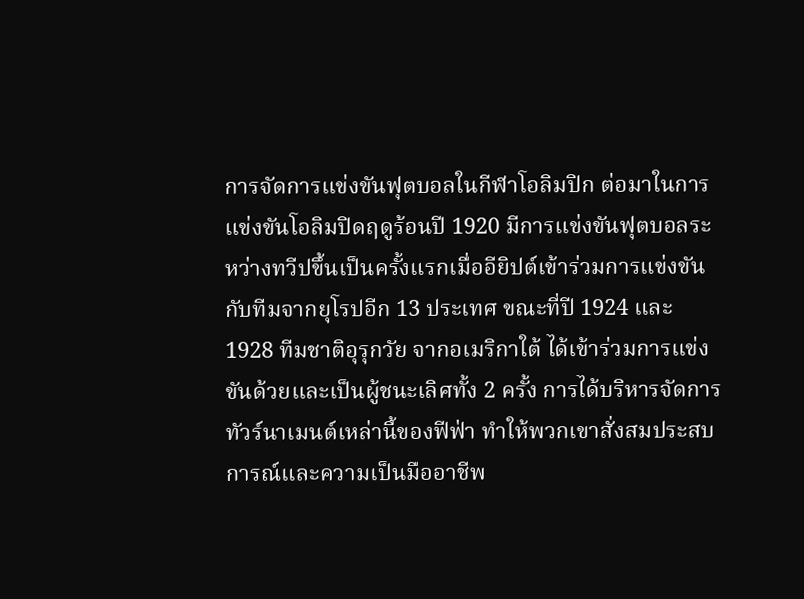การจัดการแข่งขันฟุตบอลในกีฬาโอลิมปิก ต่อมาในการแข่งขันโอลิมปิดฤดูร้อนปี 1920 มีการแข่งขันฟุตบอลระหว่างทวีปขึ้นเป็นครั้งแรกเมื่ออียิปต์เข้าร่วมการแข่งขันกับทีมจากยุโรปอีก 13 ประเทศ ขณะที่ปี 1924 และ 1928 ทีมชาติอุรุกวัย จากอเมริกาใต้ ได้เข้าร่วมการแข่งขันด้วยและเป็นผู้ชนะเลิศทั้ง 2 ครั้ง การได้บริหารจัดการทัวร์นาเมนต์เหล่านี้ของฟีฟ่า ทำให้พวกเขาสั่งสมประสบการณ์และความเป็นมืออาชีพ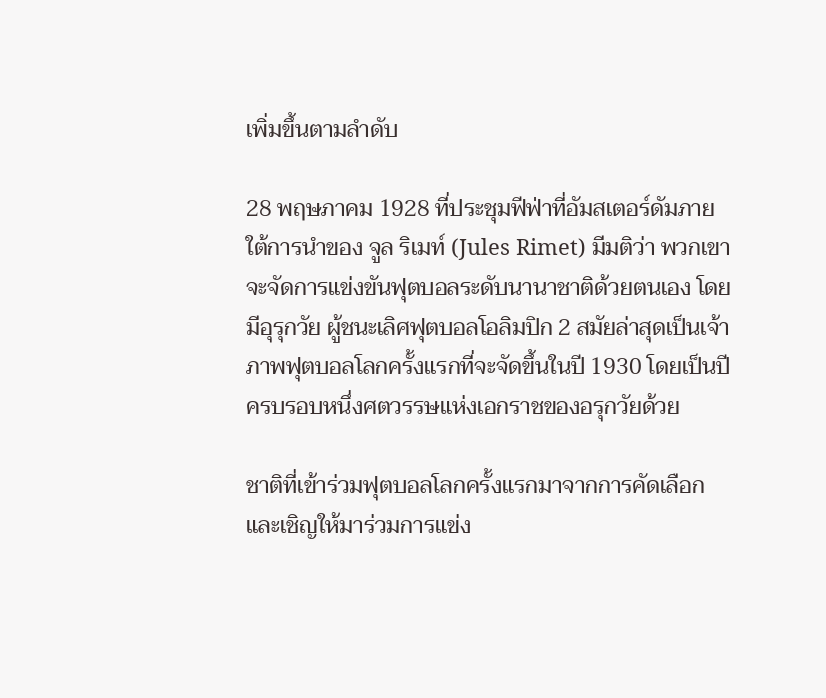เพิ่มขึ้นตามลำดับ

28 พฤษภาคม 1928 ที่ประชุมฟีฟ่าที่อัมสเตอร์ดัมภายใต้การนำของ จูล ริเมท์ (Jules Rimet) มีมติว่า พวกเขาจะจัดการแข่งขันฟุตบอลระดับนานาชาติด้วยตนเอง โดยมีอุรุกวัย ผู้ชนะเลิศฟุตบอลโอลิมปิก 2 สมัยล่าสุดเป็นเจ้าภาพฟุตบอลโลกครั้งแรกที่จะจัดขึ้นในปี 1930 โดยเป็นปีครบรอบหนึ่งศตวรรษแห่งเอกราชของอรุกวัยด้วย

ชาติที่เข้าร่วมฟุตบอลโลกครั้งแรกมาจากการคัดเลือกและเชิญให้มาร่วมการแข่ง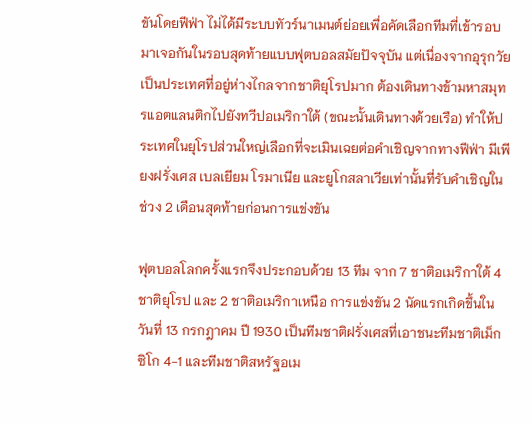ขันโดยฟีฟ่า ไม่ได้มีระบบทัวร์นาเมนต์ย่อยเพื่อคัดเลือกทีมที่เข้ารอบมาเจอกันในรอบสุดท้ายแบบฟุตบอลสมัยปัจจุบัน แต่เนื่องจากอุรุกวัยเป็นประเทศที่อยู่ห่างไกลจากชาติยุโรปมาก ต้องเดินทางข้ามหาสมุทรแอตแลนติกไปยังทวีปอเมริกาใต้ (ขณะนั้นเดินทางด้วยเรือ) ทำให้ประเทศในยุโรปส่วนใหญ่เลือกที่จะเมินเฉยต่อคำเชิญจากทางฟีฟ่า มีเพียงฝรั่งเศส เบลเยียม โรมาเนีย และยูโกสลาเวียเท่านั้นที่รับคำเชิญในช่วง 2 เดือนสุดท้ายก่อนการแข่งขัน

ฟุตบอลโลกครั้งแรกจึงประกอบด้วย 13 ทีม จาก 7 ชาติอเมริกาใต้ 4 ชาติยุโรป และ 2 ชาติอเมริกาเหนือ การแข่งขัน 2 นัดแรกเกิดขึ้นในวันที่ 13 กรกฎาคม ปี 1930 เป็นทีมชาติฝรั่งเศสที่เอาชนะทีมชาติเม็กซิโก 4-1 และทีมชาติสหรัฐอเม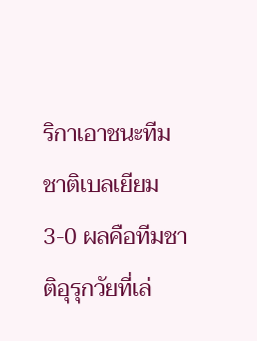ริกาเอาชนะทีมชาติเบลเยียม 3-0 ผลคือทีมชาติอุรุกวัยที่เล่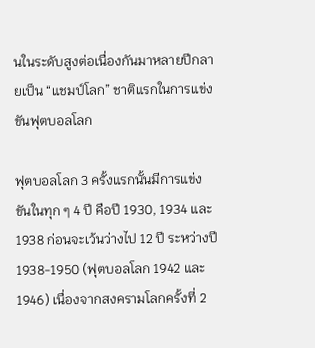นในระดับสูงต่อเนื่องกันมาหลายปีกลายเป็น “แชมป์โลก” ชาติแรกในการแข่งขันฟุตบอลโลก

ฟุตบอลโลก 3 ครั้งแรกนั้นมีการแข่งขันในทุก ๆ 4 ปี คือปี 1930, 1934 และ 1938 ก่อนจะเว้นว่างไป 12 ปี ระหว่างปี 1938-1950 (ฟุตบอลโลก 1942 และ 1946) เนื่องจากสงครามโลกครั้งที่ 2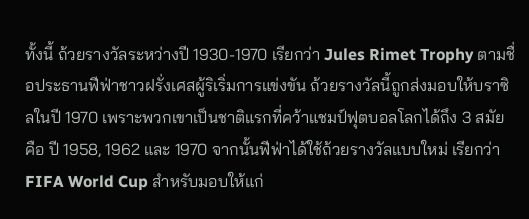ทั้งนี้ ถ้วยรางวัลระหว่างปี 1930-1970 เรียกว่า Jules Rimet Trophy ตามชื่อประธานฟีฟ่าชาวฝรั่งเศสผู้ริเริ่มการแข่งขัน ถ้วยรางวัลนี้ถูกส่งมอบให้บราซิลในปี 1970 เพราะพวกเขาเป็นชาติแรกที่คว้าแชมป์ฟุตบอลโลกได้ถึง 3 สมัย คือ ปี 1958, 1962 และ 1970 จากนั้นฟีฟ่าได้ใช้ถ้วยรางวัลแบบใหม่ เรียกว่า FIFA World Cup สำหรับมอบให้แก่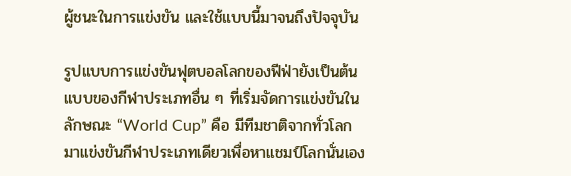ผู้ชนะในการแข่งขัน และใช้แบบนี้มาจนถึงปัจจุบัน

รูปแบบการแข่งขันฟุตบอลโลกของฟีฟ่ายังเป็นต้นแบบของกีฬาประเภทอื่น ๆ ที่เริ่มจัดการแข่งขันในลักษณะ “World Cup” คือ มีทีมชาติจากทั่วโลกมาแข่งขันกีฬาประเภทเดียวเพื่อหาแชมป์โลกนั่นเอง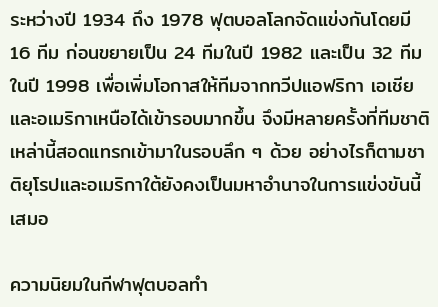ระหว่างปี 1934 ถึง 1978 ฟุตบอลโลกจัดแข่งกันโดยมี 16 ทีม ก่อนขยายเป็น 24 ทีมในปี 1982 และเป็น 32 ทีมในปี 1998 เพื่อเพิ่มโอกาสให้ทีมจากทวีปแอฟริกา เอเชีย และอเมริกาเหนือได้เข้ารอบมากขึ้น จึงมีหลายครั้งที่ทีมชาติเหล่านี้สอดแทรกเข้ามาในรอบลึก ๆ ด้วย อย่างไรก็ตามชาติยุโรปและอเมริกาใต้ยังคงเป็นมหาอำนาจในการแข่งขันนี้เสมอ

ความนิยมในกีฬาฟุตบอลทำ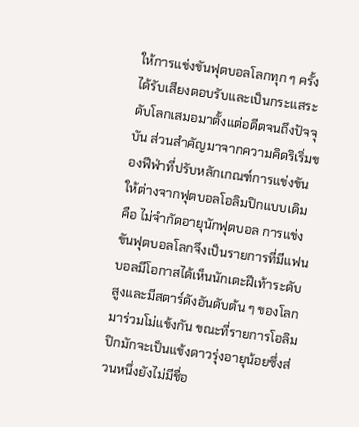ให้การแข่งขันฟุตบอลโลกทุก ๆ ครั้งได้รับเสียงตอบรับและเป็นกระแสระดับโลกเสมอมาตั้งแต่อดีตจนถึงปัจจุบัน ส่วนสำคัญมาจากความคิดริเริ่มของฟีฟ่าที่ปรับหลักเกณฑ์การแข่งขันให้ต่างจากฟุตบอลโอลิมปิกแบบเดิม คือ ไม่จำกัดอายุนักฟุตบอล การแข่งขันฟุตบอลโลกจึงเป็นรายการที่มีแฟนบอลมีโอกาสได้เห็นนักเตะฝีเท้าระดับสูงและมีสตาร์ดังอันดับต้น ๆ ของโลกมาร่วมโม่แข้งกัน ขณะที่รายการโอลิมปิกมักจะเป็นแข้งดาวรุ่งอายุน้อยซึ่งส่วนหนึ่งยังไม่มีชื่อ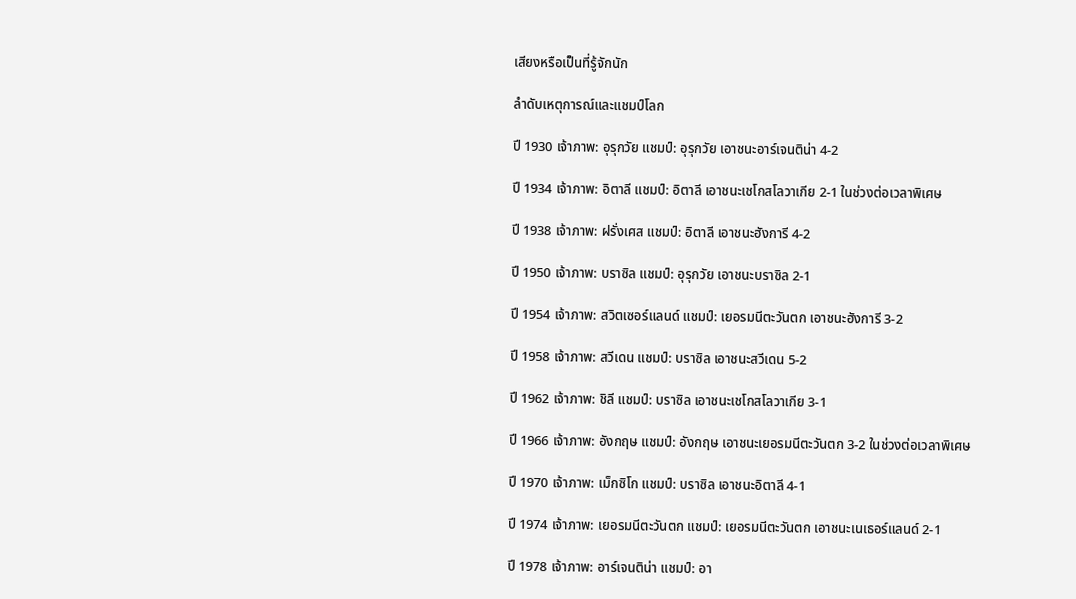เสียงหรือเป็นที่รู้จักนัก

ลำดับเหตุการณ์และแชมป์โลก

ปี 1930 เจ้าภาพ: อุรุกวัย แชมป์: อุรุกวัย เอาชนะอาร์เจนติน่า 4-2

ปี 1934 เจ้าภาพ: อิตาลี แชมป์: อิตาลี เอาชนะเชโกสโลวาเกีย 2-1 ในช่วงต่อเวลาพิเศษ

ปี 1938 เจ้าภาพ: ฝรั่งเศส แชมป์: อิตาลี เอาชนะฮังการี 4-2

ปี 1950 เจ้าภาพ: บราซิล แชมป์: อุรุกวัย เอาชนะบราซิล 2-1

ปี 1954 เจ้าภาพ: สวิตเซอร์แลนด์ แชมป์: เยอรมนีตะวันตก เอาชนะฮังการี 3-2

ปี 1958 เจ้าภาพ: สวีเดน แชมป์: บราซิล เอาชนะสวีเดน 5-2

ปี 1962 เจ้าภาพ: ชิลี แชมป์: บราซิล เอาชนะเชโกสโลวาเกีย 3-1

ปี 1966 เจ้าภาพ: อังกฤษ แชมป์: อังกฤษ เอาชนะเยอรมนีตะวันตก 3-2 ในช่วงต่อเวลาพิเศษ

ปี 1970 เจ้าภาพ: เม็กซิโก แชมป์: บราซิล เอาชนะอิตาลี 4-1

ปี 1974 เจ้าภาพ: เยอรมนีตะวันตก แชมป์: เยอรมนีตะวันตก เอาชนะเนเธอร์แลนด์ 2-1

ปี 1978 เจ้าภาพ: อาร์เจนติน่า แชมป์: อา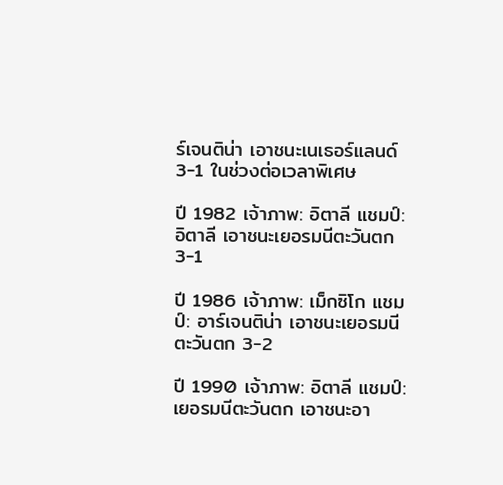ร์เจนติน่า เอาชนะเนเธอร์แลนด์ 3-1 ในช่วงต่อเวลาพิเศษ

ปี 1982 เจ้าภาพ: อิตาลี แชมป์: อิตาลี เอาชนะเยอรมนีตะวันตก 3-1

ปี 1986 เจ้าภาพ: เม็กซิโก แชมป์: อาร์เจนติน่า เอาชนะเยอรมนีตะวันตก 3-2

ปี 1990 เจ้าภาพ: อิตาลี แชมป์: เยอรมนีตะวันตก เอาชนะอา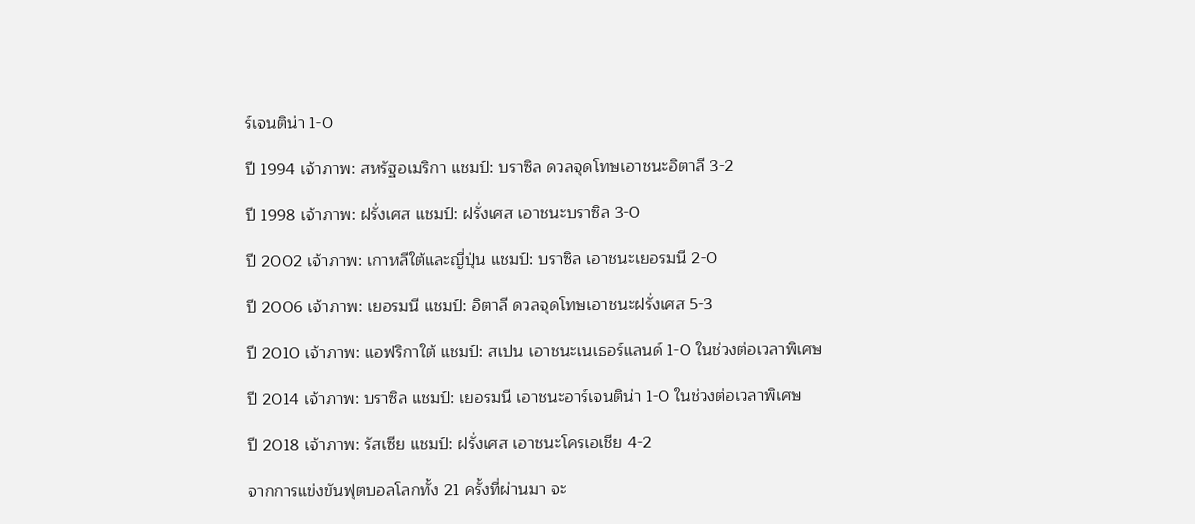ร์เจนติน่า 1-0

ปี 1994 เจ้าภาพ: สหรัฐอเมริกา แชมป์: บราซิล ดวลจุดโทษเอาชนะอิตาลี 3-2

ปี 1998 เจ้าภาพ: ฝรั่งเศส แชมป์: ฝรั่งเศส เอาชนะบราซิล 3-0

ปี 2002 เจ้าภาพ: เกาหลีใต้และญี่ปุ่น แชมป์: บราซิล เอาชนะเยอรมนี 2-0

ปี 2006 เจ้าภาพ: เยอรมนี แชมป์: อิตาลี ดวลจุดโทษเอาชนะฝรั่งเศส 5-3

ปี 2010 เจ้าภาพ: แอฟริกาใต้ แชมป์: สเปน เอาชนะเนเธอร์แลนด์ 1-0 ในช่วงต่อเวลาพิเศษ

ปี 2014 เจ้าภาพ: บราซิล แชมป์: เยอรมนี เอาชนะอาร์เจนติน่า 1-0 ในช่วงต่อเวลาพิเศษ

ปี 2018 เจ้าภาพ: รัสเซีย แชมป์: ฝรั่งเศส เอาชนะโครเอเชีย 4-2

จากการแข่งขันฟุตบอลโลกทั้ง 21 ครั้งที่ผ่านมา จะ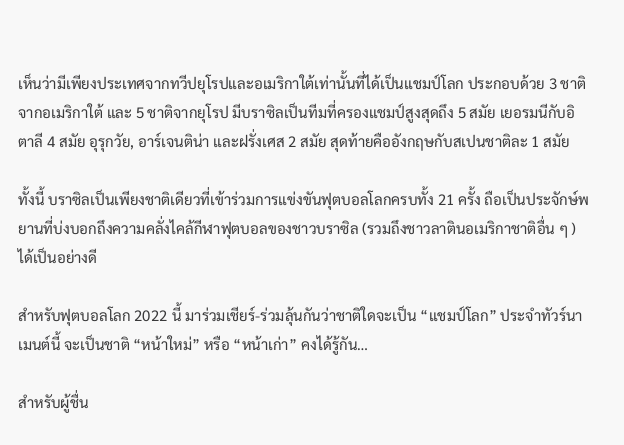เห็นว่ามีเพียงประเทศจากทวีปยุโรปและอเมริกาใต้เท่านั้นที่ได้เป็นแชมป์โลก ประกอบด้วย 3 ชาติจากอเมริกาใต้ และ 5 ชาติจากยุโรป มีบราซิลเป็นทีมที่ครองแชมป์สูงสุดถึง 5 สมัย เยอรมนีกับอิตาลี 4 สมัย อุรุกวัย, อาร์เจนติน่า และฝรั่งเศส 2 สมัย สุดท้ายคืออังกฤษกับสเปนชาติละ 1 สมัย

ทั้งนี้ บราซิลเป็นเพียงชาติเดียวที่เข้าร่วมการแข่งขันฟุตบอลโลกครบทั้ง 21 ครั้ง ถือเป็นประจักษ์พยานที่บ่งบอกถึงความคลั่งไคล้กีฬาฟุตบอลของชาวบราซิล (รวมถึงชาวลาตินอเมริกาชาติอื่น ๆ ) ได้เป็นอย่างดี

สำหรับฟุตบอลโลก 2022 นี้ มาร่วมเชียร์-ร่วมลุ้นกันว่าชาติใดจะเป็น “แชมป์โลก” ประจำทัวร์นาเมนต์นี้ จะเป็นชาติ “หน้าใหม่” หรือ “หน้าเก่า” คงได้รู้กัน…

สำหรับผู้ชื่น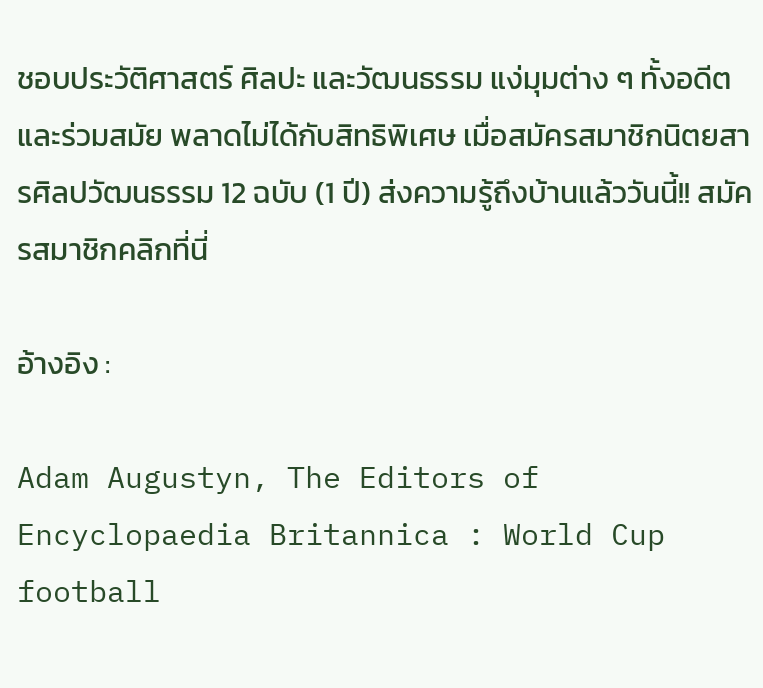ชอบประวัติศาสตร์ ศิลปะ และวัฒนธรรม แง่มุมต่าง ๆ ทั้งอดีตและร่วมสมัย พลาดไม่ได้กับสิทธิพิเศษ เมื่อสมัครสมาชิกนิตยสารศิลปวัฒนธรรม 12 ฉบับ (1 ปี) ส่งความรู้ถึงบ้านแล้ววันนี้!! สมัครสมาชิกคลิกที่นี่

อ้างอิง :

Adam Augustyn, The Editors of Encyclopaedia Britannica : World Cup football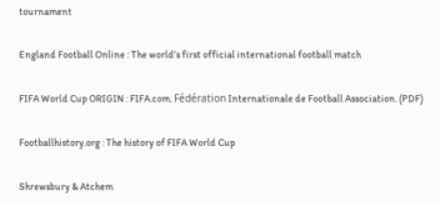tournament

England Football Online : The world’s first official international football match

FIFA World Cup ORIGIN : FIFA.com. Fédération Internationale de Football Association. (PDF)

Footballhistory.org : The history of FIFA World Cup

Shrewsbury & Atchem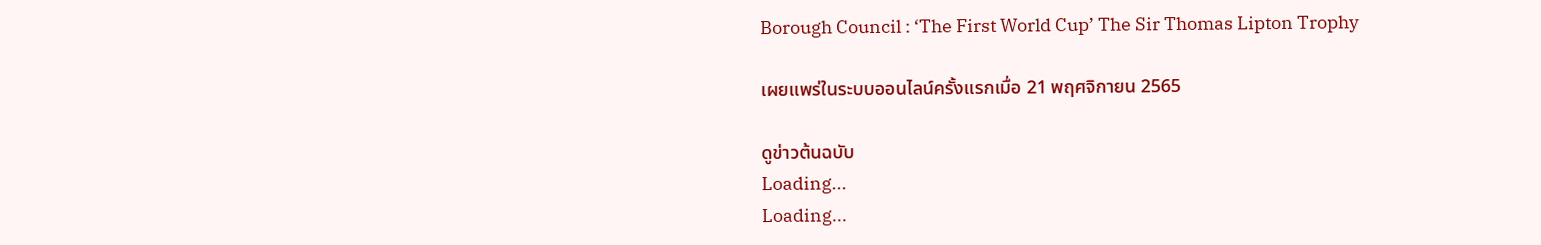Borough Council : ‘The First World Cup’ The Sir Thomas Lipton Trophy

เผยแพร่ในระบบออนไลน์ครั้งแรกเมื่อ 21 พฤศจิกายน 2565

ดูข่าวต้นฉบับ
Loading...
Loading...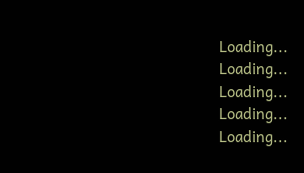Loading...
Loading...
Loading...
Loading...
Loading...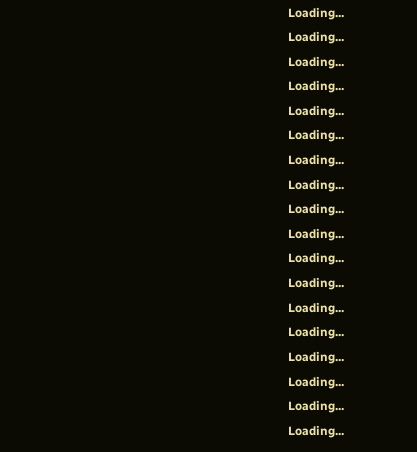Loading...
Loading...
Loading...
Loading...
Loading...
Loading...
Loading...
Loading...
Loading...
Loading...
Loading...
Loading...
Loading...
Loading...
Loading...
Loading...
Loading...
Loading...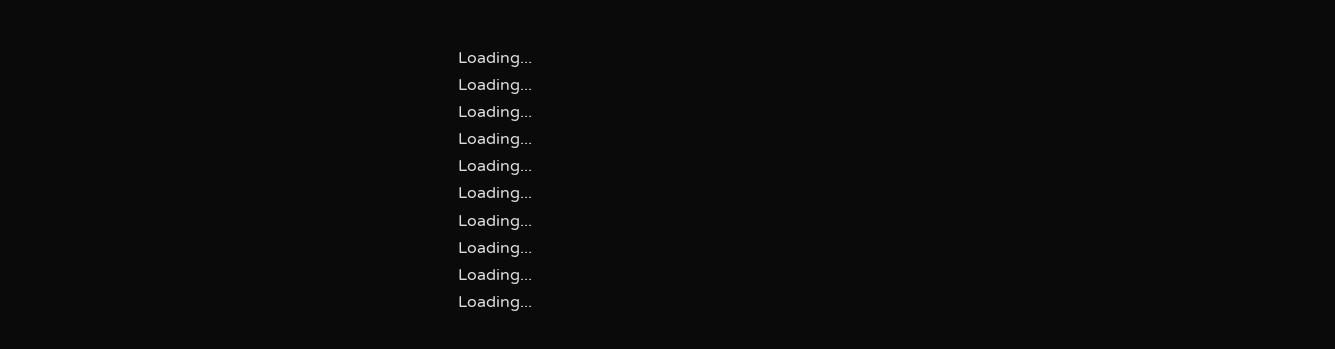Loading...
Loading...
Loading...
Loading...
Loading...
Loading...
Loading...
Loading...
Loading...
Loading...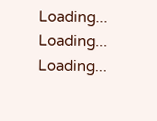Loading...
Loading...
Loading...